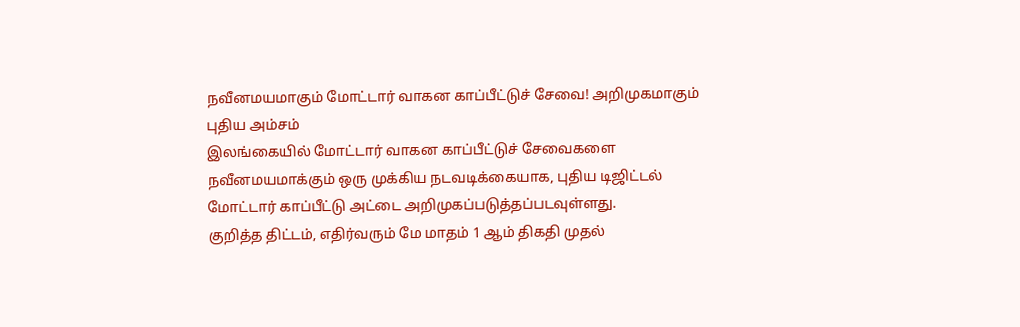நவீனமயமாகும் மோட்டார் வாகன காப்பீட்டுச் சேவை! அறிமுகமாகும் புதிய அம்சம்
இலங்கையில் மோட்டார் வாகன காப்பீட்டுச் சேவைகளை நவீனமயமாக்கும் ஒரு முக்கிய நடவடிக்கையாக, புதிய டிஜிட்டல் மோட்டார் காப்பீட்டு அட்டை அறிமுகப்படுத்தப்படவுள்ளது.
குறித்த திட்டம், எதிர்வரும் மே மாதம் 1 ஆம் திகதி முதல்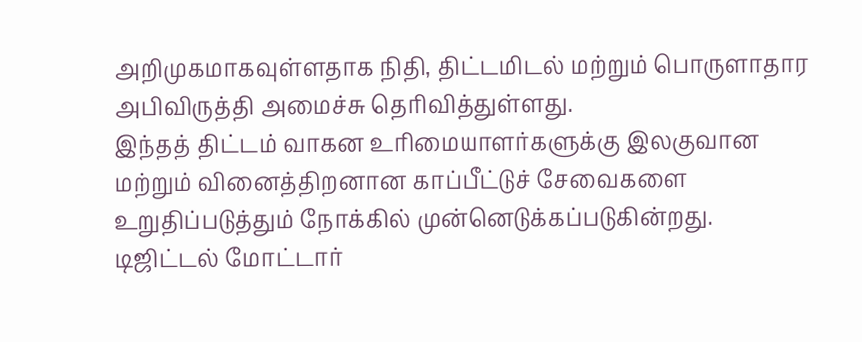அறிமுகமாகவுள்ளதாக நிதி, திட்டமிடல் மற்றும் பொருளாதார அபிவிருத்தி அமைச்சு தெரிவித்துள்ளது.
இந்தத் திட்டம் வாகன உரிமையாளர்களுக்கு இலகுவான மற்றும் வினைத்திறனான காப்பீட்டுச் சேவைகளை உறுதிப்படுத்தும் நோக்கில் முன்னெடுக்கப்படுகின்றது.
டிஜிட்டல் மோட்டார்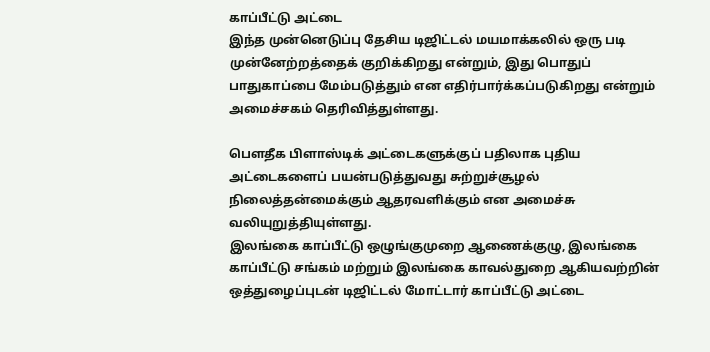காப்பீட்டு அட்டை
இந்த முன்னெடுப்பு தேசிய டிஜிட்டல் மயமாக்கலில் ஒரு படி முன்னேற்றத்தைக் குறிக்கிறது என்றும், இது பொதுப் பாதுகாப்பை மேம்படுத்தும் என எதிர்பார்க்கப்படுகிறது என்றும் அமைச்சகம் தெரிவித்துள்ளது.

பௌதீக பிளாஸ்டிக் அட்டைகளுக்குப் பதிலாக புதிய அட்டைகளைப் பயன்படுத்துவது சுற்றுச்சூழல் நிலைத்தன்மைக்கும் ஆதரவளிக்கும் என அமைச்சு வலியுறுத்தியுள்ளது.
இலங்கை காப்பீட்டு ஒழுங்குமுறை ஆணைக்குழு, இலங்கை காப்பீட்டு சங்கம் மற்றும் இலங்கை காவல்துறை ஆகியவற்றின் ஒத்துழைப்புடன் டிஜிட்டல் மோட்டார் காப்பீட்டு அட்டை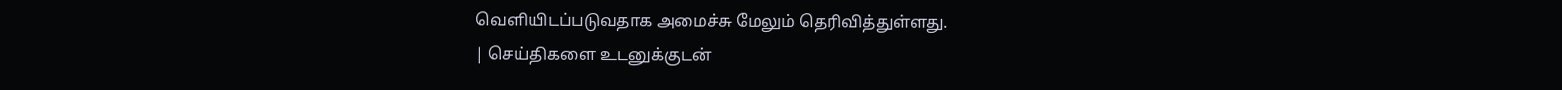வெளியிடப்படுவதாக அமைச்சு மேலும் தெரிவித்துள்ளது.
| செய்திகளை உடனுக்குடன்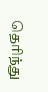தெரிந்து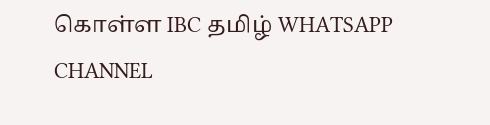கொள்ள IBC தமிழ் WHATSAPP CHANNEL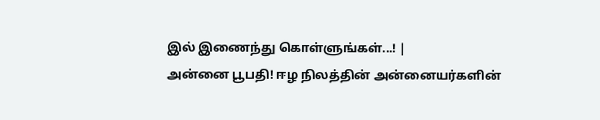இல் இணைந்து கொள்ளுங்கள்...! |
அன்னை பூபதி! ஈழ நிலத்தின் அன்னையர்களின்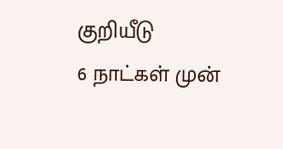குறியீடு
6 நாட்கள் முன்